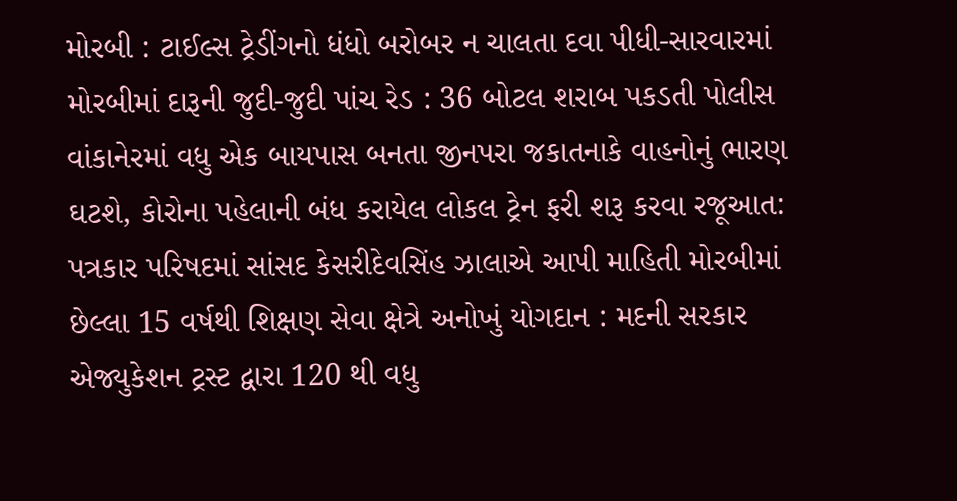મોરબી : ટાઈલ્સ ટ્રેડીંગનો ધંધો બરોબર ન ચાલતા દવા પીધી-સારવારમાં મોરબીમાં દારૂની જુદી-જુદી પાંચ રેડ : 36 બોટલ શરાબ પકડતી પોલીસ વાંકાનેરમાં વધુ એક બાયપાસ બનતા જીનપરા જકાતનાકે વાહનોનું ભારણ ઘટશે, કોરોના પહેલાની બંધ કરાયેલ લોકલ ટ્રેન ફરી શરૂ કરવા રજૂઆત: પત્રકાર પરિષદમાં સાંસદ કેસરીદેવસિંહ ઝાલાએ આપી માહિતી મોરબીમાં છેલ્લા 15 વર્ષથી શિક્ષણ સેવા ક્ષેત્રે અનોખું યોગદાન : મદની સરકાર એજ્યુકેશન ટ્રસ્ટ દ્વારા 120 થી વધુ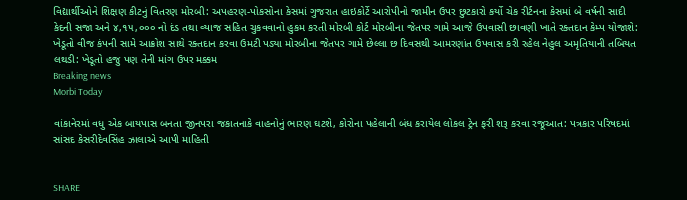વિદ્યાર્થીઓને શિક્ષણ કીટનું વિતરણ મોરબી: અપહરણ-પોકસોના કેસમાં ગુજરાત હાઇકોર્ટે આરોપીનો જામીન ઉપર છુટકારો કર્યો ચેક રીર્ટનના કેસમાં બે વર્ષની સાદી કેદની સજા અને ૪,૧૫,૦૦૦ નો દંડ તથા વ્યાજ સહિત ચુકવવાનો હુકમ કરતી મોરબી કોર્ટ મોરબીના જેતપર ગામે આજે ઉપવાસી છાવણી ખાતે રક્તદાન કેમ્પ યોજાશે: ખેડૂતો વીજ કંપની સામે આક્રોશ સાથે રક્તદાન કરવા ઉમટી પડ્યા મોરબીના જેતપર ગામે છેલ્લા છ દિવસથી આમરણાંત ઉપવાસ કરી રહેલ નેહુલ અમૃતિયાની તબિયત લથડી: ખેડૂતો હજુ પણ તેની માંગ ઉપર મક્કમ
Breaking news
Morbi Today

વાંકાનેરમાં વધુ એક બાયપાસ બનતા જીનપરા જકાતનાકે વાહનોનું ભારણ ઘટશે, કોરોના પહેલાની બંધ કરાયેલ લોકલ ટ્રેન ફરી શરૂ કરવા રજૂઆત: પત્રકાર પરિષદમાં સાંસદ કેસરીદેવસિંહ ઝાલાએ આપી માહિતી


SHARE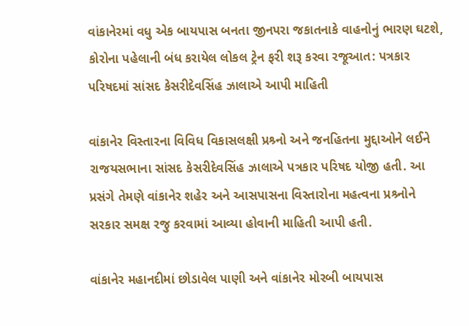વાંકાનેરમાં વધુ એક બાયપાસ બનતા જીનપરા જકાતનાકે વાહનોનું ભારણ ઘટશે, કોરોના પહેલાની બંધ કરાયેલ લોકલ ટ્રેન ફરી શરૂ કરવા રજૂઆત: પત્રકાર પરિષદમાં સાંસદ કેસરીદેવસિંહ ઝાલાએ આપી માહિતી

વાંકાનેર વિસ્તારના વિવિધ વિકાસલક્ષી પ્રશ્ર્નો અને જનહિતના મુદ્દાઓને લઈને રાજયસભાના સાંસદ કેસરીદેવસિંહ ઝાલાએ પત્રકાર પરિષદ યોજી હતી. આ પ્રસંગે તેમણે વાંકાનેર શહેર અને આસપાસના વિસ્તારોના મહત્વના પ્રશ્ર્નોને સરકાર સમક્ષ રજુ કરવામાં આવ્યા હોવાની માહિતી આપી હતી.

વાંકાનેર મહાનદીમાં છોડાવેલ પાણી અને વાંકાનેર મોરબી બાયપાસ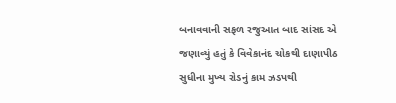બનાવવાની સફળ રજુઆત બાદ સાંસદ એ જણાવ્યું હતું કે વિવેકાનંદ ચોકથી દાણાપીઠ સુધીના મુખ્ય રોડનું કામ ઝડપથી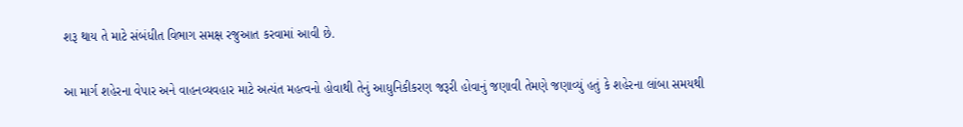શરૂ થાય તે માટે સંબંધીત વિભાગ સમક્ષ રજુઆત કરવામાં આવી છે.

આ માર્ગ શહેરના વેપાર અને વાહનવ્યવહાર માટે અત્યંત મહત્વનો હોવાથી તેનું આધુનિકીકરણ જરૂરી હોવાનું જણાવી તેમણે જણાવ્યું હતું કે શહેરના લાંબા સમયથી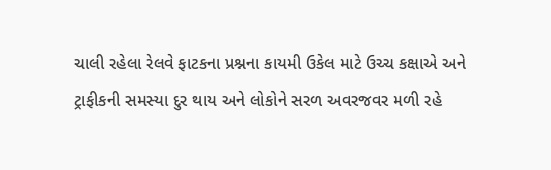ચાલી રહેલા રેલવે ફાટકના પ્રશ્નના કાયમી ઉકેલ માટે ઉચ્ચ કક્ષાએ અને ટ્રાફીકની સમસ્યા દુર થાય અને લોકોને સરળ અવરજવર મળી રહે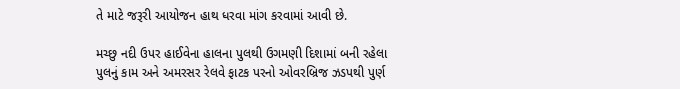તે માટે જરૂરી આયોજન હાથ ધરવા માંગ કરવામાં આવી છે.

મચ્છુ નદી ઉપર હાઈવેના હાલના પુલથી ઉગમણી દિશામાં બની રહેલા પુલનું કામ અને અમરસર રેલવે ફાટક પરનો ઓવરબ્રિજ ઝડપથી પુર્ણ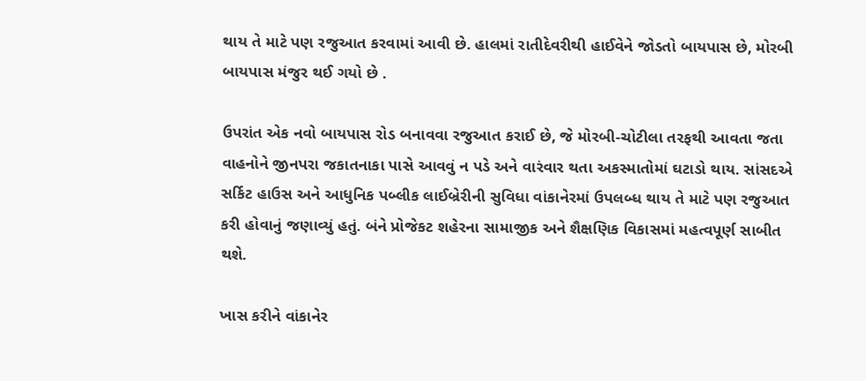થાય તે માટે પણ રજુઆત કરવામાં આવી છે. હાલમાં રાતીદેવરીથી હાઈવેને જોડતો બાયપાસ છે, મોરબી બાયપાસ મંજુર થઈ ગયો છે .

ઉપરાંત એક નવો બાયપાસ રોડ બનાવવા રજુઆત કરાઈ છે, જે મોરબી-ચોટીલા તરફથી આવતા જતા વાહનોને જીનપરા જકાતનાકા પાસે આવવું ન પડે અને વારંવાર થતા અકસ્માતોમાં ઘટાડો થાય. સાંસદએ સર્કિટ હાઉસ અને આધુનિક પબ્લીક લાઈબ્રેરીની સુવિધા વાંકાનેરમાં ઉપલબ્ધ થાય તે માટે પણ રજુઆત કરી હોવાનું જણાવ્યું હતું. બંને પ્રોજેકટ શહેરના સામાજીક અને શૈક્ષણિક વિકાસમાં મહત્વપૂર્ણ સાબીત થશે.

ખાસ કરીને વાંકાનેર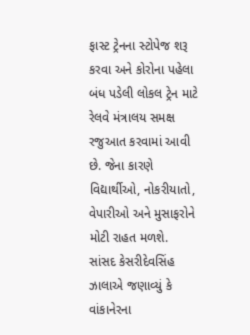ફાસ્ટ ટ્રેનના સ્ટોપેજ શરૂ કરવા અને કોરોના પહેલા બંધ પડેલી લોકલ ટ્રેન માટે રેલવે મંત્રાલય સમક્ષ રજુઆત કરવામાં આવી છે. જેના કારણે વિદ્યાર્થીઓ, નોકરીયાતો, વેપારીઓ અને મુસાફરોને મોટી રાહત મળશે. સાંસદ કેસરીદેવસિંહ ઝાલાએ જણાવ્યું કે વાંકાનેરના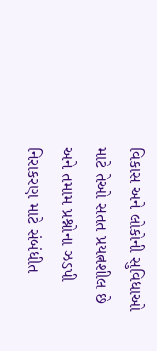વિકાસ અને લોકોની સુવિધાઓ માટે તેઓ સતત પ્રયત્નશીલ છે અને તમામ પ્રશ્નોના ઝડપી નિરાકરણ માટે સંબંધીત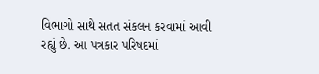વિભાગો સાથે સતત સંકલન કરવામાં આવી રહ્યું છે. આ પત્રકાર પરિષદમાં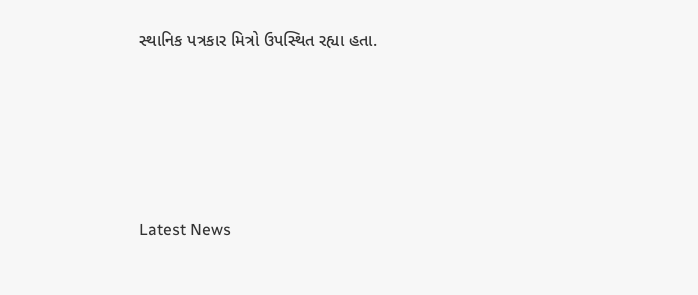સ્થાનિક પત્રકાર મિત્રો ઉપસ્થિત રહ્યા હતા.








Latest News